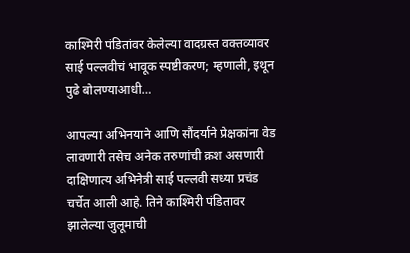काश्मिरी पंडितांवर केलेल्या वादग्रस्त वक्तव्यावर साई पल्लवीचं भावूक स्पष्टीकरण; म्हणाली, इथून पुढे बोलण्याआधी…

आपल्या अभिनयाने आणि सौंदर्याने प्रेक्षकांना वेड लावणारी तसेच अनेक तरुणांची क्रश असणारी दाक्षिणात्य अभिनेत्री साई पल्लवी सध्या प्रचंड चर्चेत आली आहे. तिने काश्मिरी पंडितावर झालेल्या जुलूमाची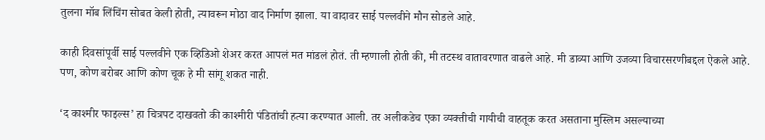तुलना मॉब लिंचिंग सोबत केली होती, त्यावरून मोठा वाद निर्माण झाला. या वादावर साई पल्लवीने मौन सोडले आहे.

काही दिवसांपूर्वी साई पल्लवीने एक व्हिडिओ शेअर करत आपलं मत मांडलं होतं. ती म्हणाली होती की, मी तटस्थ वातावरणात वाढले आहे. मी डाव्या आणि उजव्या विचारसरणीबद्दल ऐकले आहे. पण, कोण बरोबर आणि कोण चूक हे मी सांगू शकत नाही.

‘द काश्मीर फाइल्स’ हा चित्रपट दाखवतो की काश्मीरी पंडितांची हत्या करण्यात आली. तर अलीकडेच एका व्यक्तीची गायीची वाहतूक करत असताना मुस्लिम असल्याच्या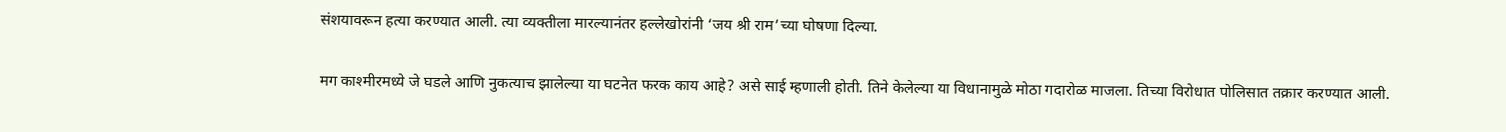संशयावरून हत्या करण्यात आली. त्या व्यक्तीला मारल्यानंतर हल्लेखोरांनी ‘जय श्री राम’च्या घोषणा दिल्या.

मग काश्मीरमध्ये जे घडले आणि नुकत्याच झालेल्या या घटनेत फरक काय आहे? असे साई म्हणाली होती. तिने केलेल्या या विधानामुळे मोठा गदारोळ माजला. तिच्या विरोधात पोलिसात तक्रार करण्यात आली.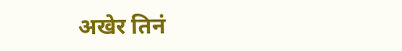अखेर तिनं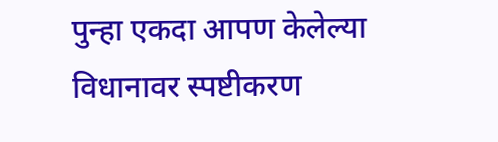पुन्हा एकदा आपण केलेल्या विधानावर स्पष्टीकरण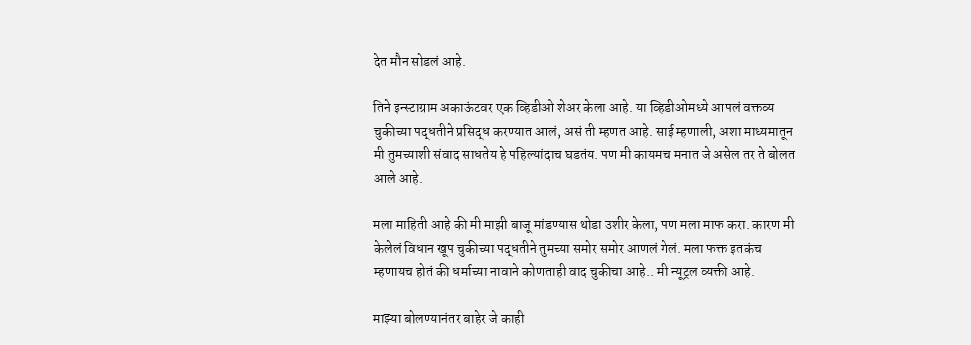देत मौन सोडलं आहे.

तिने इन्स्टाग्राम अकाऊंटवर एक व्हिडीओ शेअर केला आहे. या व्हिडीओमध्ये आपलं वक्तव्य चुकीच्या पद्धतीने प्रसिद्ध करण्यात आलं, असं ती म्हणत आहे. साई म्हणाली, अशा माध्यमातून मी तुमच्याशी संवाद साधतेय हे पहिल्यांदाच घडतंय. पण मी कायमच मनात जे असेल तर ते बोलत आले आहे.

मला माहिती आहे की मी माझी बाजू मांडण्यास थोडा उशीर केला, पण मला माफ करा. कारण मी केलेलं विधान खूप चुकीच्या पद्धतीने तुमच्या समोर समोर आणलं गेलं. मला फक्त इतकंच म्हणायच होतं की धर्माच्या नावाने कोणताही वाद चुकीचा आहे.. मी न्यूट्रल व्यक्ती आहे.

माझ्या बोलण्यानंतर बाहेर जे काही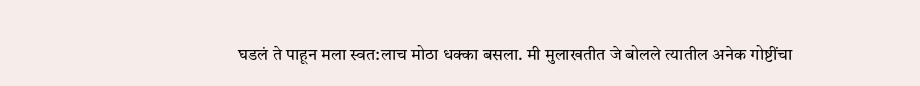घडलं ते पाहून मला स्वत:लाच मोठा धक्का बसला. मी मुलाखतीत जे बोलले त्यातील अनेक गोष्टींचा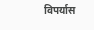विपर्यास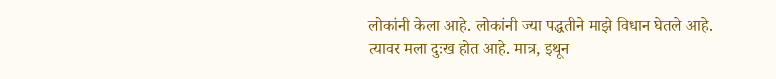लोकांनी केला आहे. लोकांनी ज्या पद्धतीने माझे विधान घेतले आहे. त्यावर मला दुःख होत आहे. मात्र, इथून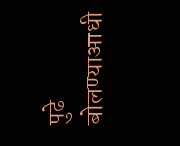पुढे बोलण्याआधी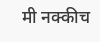मी नक्कीच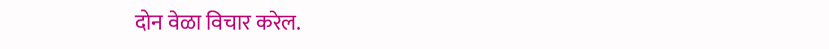दोन वेळा विचार करेल.